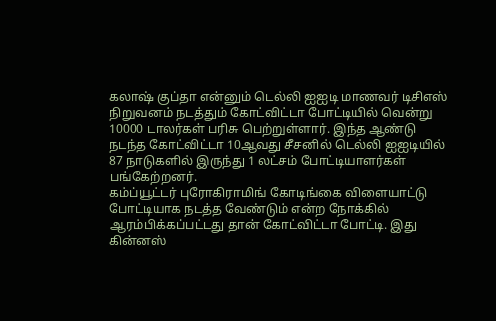கலாஷ் குப்தா என்னும் டெல்லி ஐஐடி மாணவர் டிசிஎஸ் நிறுவனம் நடத்தும் கோட்விட்டா போட்டியில் வென்று 10000 டாலர்கள் பரிசு பெற்றுள்ளார். இந்த ஆண்டு நடந்த கோட்விட்டா 10ஆவது சீசனில் டெல்லி ஐஐடியில் 87 நாடுகளில் இருந்து 1 லட்சம் போட்டியாளர்கள் பங்கேற்றனர்.
கம்ப்யூட்டர் புரோகிராமிங் கோடிங்கை விளையாட்டு போட்டியாக நடத்த வேண்டும் என்ற நோக்கில் ஆரம்பிக்கப்பட்டது தான் கோட்விட்டா போட்டி. இது கின்னஸ்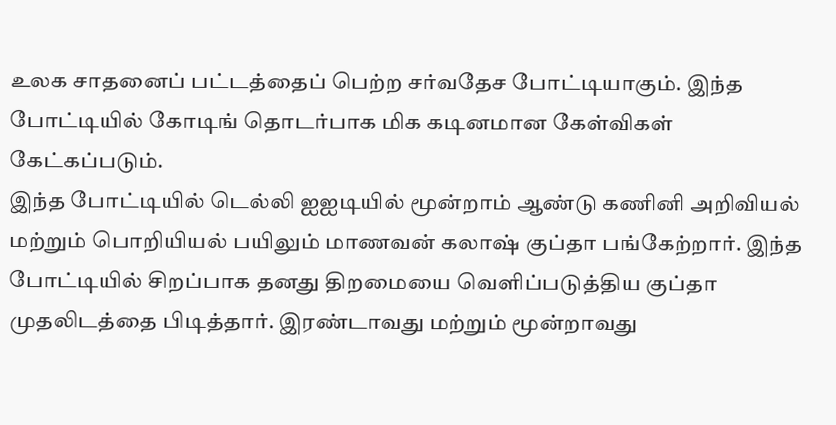உலக சாதனைப் பட்டத்தைப் பெற்ற சர்வதேச போட்டியாகும். இந்த போட்டியில் கோடிங் தொடர்பாக மிக கடினமான கேள்விகள் கேட்கப்படும்.
இந்த போட்டியில் டெல்லி ஐஐடியில் மூன்றாம் ஆண்டு கணினி அறிவியல் மற்றும் பொறியியல் பயிலும் மாணவன் கலாஷ் குப்தா பங்கேற்றார். இந்த போட்டியில் சிறப்பாக தனது திறமையை வெளிப்படுத்திய குப்தா முதலிடத்தை பிடித்தார். இரண்டாவது மற்றும் மூன்றாவது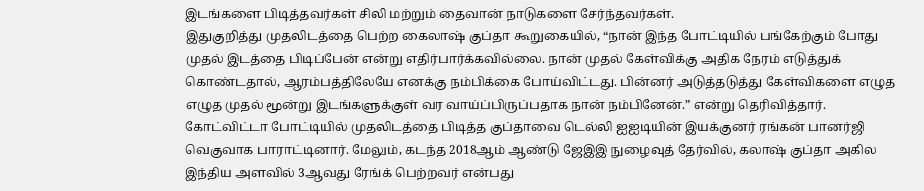இடங்களை பிடித்தவர்கள் சிலி மற்றும் தைவான் நாடுகளை சேர்ந்தவர்கள்.
இதுகுறித்து முதலிடத்தை பெற்ற கைலாஷ் குப்தா கூறுகையில், “நான் இந்த போட்டியில் பங்கேற்கும் போது முதல் இடத்தை பிடிப்பேன் என்று எதிர்பார்க்கவில்லை. நான் முதல் கேள்விக்கு அதிக நேரம் எடுத்துக் கொண்டதால், ஆரம்பத்திலேயே எனக்கு நம்பிக்கை போய்விட்டது. பின்னர் அடுத்தடுத்து கேள்விகளை எழுத எழுத முதல் மூன்று இடங்களுக்குள் வர வாய்ப்பிருப்பதாக நான் நம்பினேன்.” என்று தெரிவித்தார்.
கோட்விட்டா போட்டியில் முதலிடத்தை பிடித்த குப்தாவை டெல்லி ஐஐடியின் இயக்குனர் ரங்கன் பானர்ஜி வெகுவாக பாராட்டினார். மேலும், கடந்த 2018ஆம் ஆண்டு ஜேஇஇ நுழைவுத் தேர்வில், கலாஷ் குப்தா அகில இந்திய அளவில் 3ஆவது ரேங்க் பெற்றவர் என்பது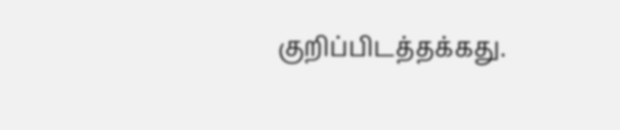குறிப்பிடத்தக்கது.